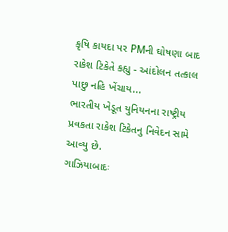કૃષિ કાયદા પર PMની ઘોષણા બાદ રાકેશ ટિકેતે કહ્યુ - આંદોલન તત્કાલ પાછુ નહિ ખેંચાય...
ભારતીય ખેડૂત યુનિયનના રાષ્ટ્રીય પ્રવકતા રાકેશ ટિકેતનુ નિવેદન સામે આવ્યુ છે.
ગાઝિયાબાદઃ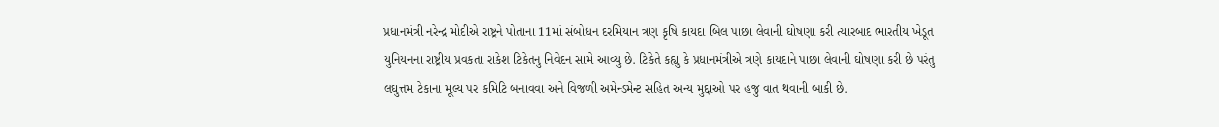પ્રધાનમંત્રી નરેન્દ્ર મોદીએ રાષ્ટ્રને પોતાના 11માં સંબોધન દરમિયાન ત્રણ કૃષિ કાયદા બિલ પાછા લેવાની ઘોષણા કરી ત્યારબાદ ભારતીય ખેડૂત યુનિયનના રાષ્ટ્રીય પ્રવકતા રાકેશ ટિકેતનુ નિવેદન સામે આવ્યુ છે. ટિકેતે કહ્યુ કે પ્રધાનમંત્રીએ ત્રણે કાયદાને પાછા લેવાની ઘોષણા કરી છે પરંતુ લઘુત્તમ ટેકાના મૂલ્ય પર કમિટિ બનાવવા અને વિજળી અમેન્ડમેન્ટ સહિત અન્ય મુદ્દાઓ પર હજુ વાત થવાની બાકી છે.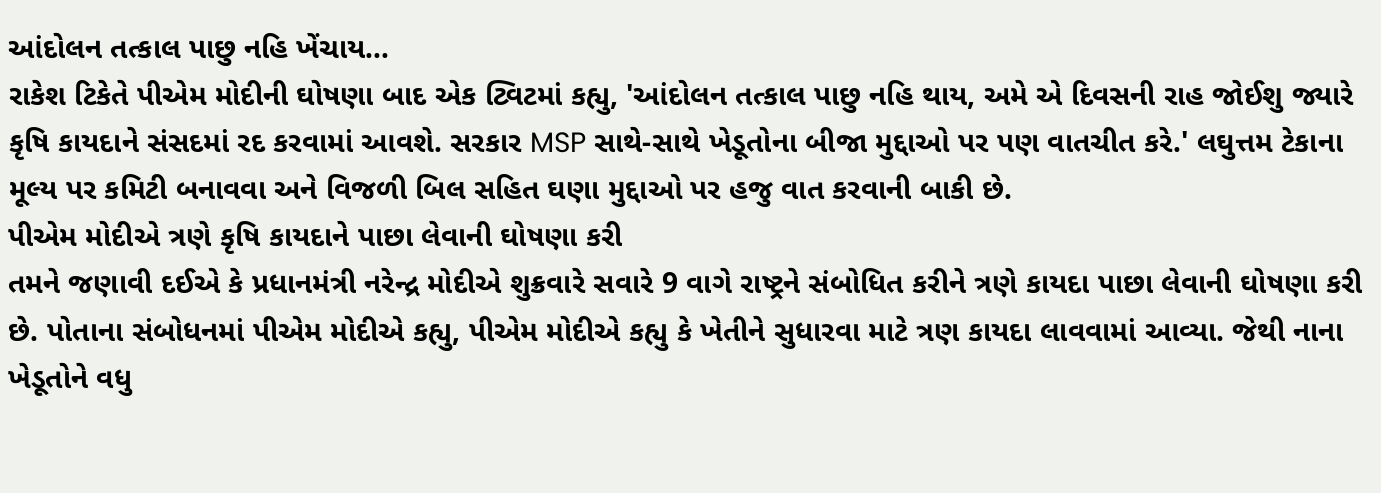આંદોલન તત્કાલ પાછુ નહિ ખેંચાય...
રાકેશ ટિકેતે પીએમ મોદીની ઘોષણા બાદ એક ટ્વિટમાં કહ્યુ, 'આંદોલન તત્કાલ પાછુ નહિ થાય, અમે એ દિવસની રાહ જોઈશુ જ્યારે કૃષિ કાયદાને સંસદમાં રદ કરવામાં આવશે. સરકાર MSP સાથે-સાથે ખેડૂતોના બીજા મુદ્દાઓ પર પણ વાતચીત કરે.' લઘુત્તમ ટેકાના મૂલ્ય પર કમિટી બનાવવા અને વિજળી બિલ સહિત ઘણા મુદ્દાઓ પર હજુ વાત કરવાની બાકી છે.
પીએમ મોદીએ ત્રણે કૃષિ કાયદાને પાછા લેવાની ઘોષણા કરી
તમને જણાવી દઈએ કે પ્રધાનમંત્રી નરેન્દ્ર મોદીએ શુક્રવારે સવારે 9 વાગે રાષ્ટ્રને સંબોધિત કરીને ત્રણે કાયદા પાછા લેવાની ઘોષણા કરી છે. પોતાના સંબોધનમાં પીએમ મોદીએ કહ્યુ, પીએમ મોદીએ કહ્યુ કે ખેતીને સુધારવા માટે ત્રણ કાયદા લાવવામાં આવ્યા. જેથી નાના ખેડૂતોને વધુ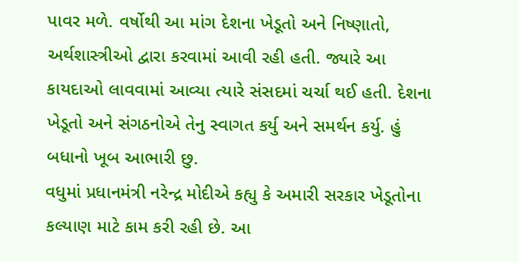પાવર મળે. વર્ષોથી આ માંગ દેશના ખેડૂતો અને નિષ્ણાતો, અર્થશાસ્ત્રીઓ દ્વારા કરવામાં આવી રહી હતી. જ્યારે આ કાયદાઓ લાવવામાં આવ્યા ત્યારે સંસદમાં ચર્ચા થઈ હતી. દેશના ખેડૂતો અને સંગઠનોએ તેનુ સ્વાગત કર્યુ અને સમર્થન કર્યુ. હું બધાનો ખૂબ આભારી છુ.
વધુમાં પ્રધાનમંત્રી નરેન્દ્ર મોદીએ કહ્યુ કે અમારી સરકાર ખેડૂતોના કલ્યાણ માટે કામ કરી રહી છે. આ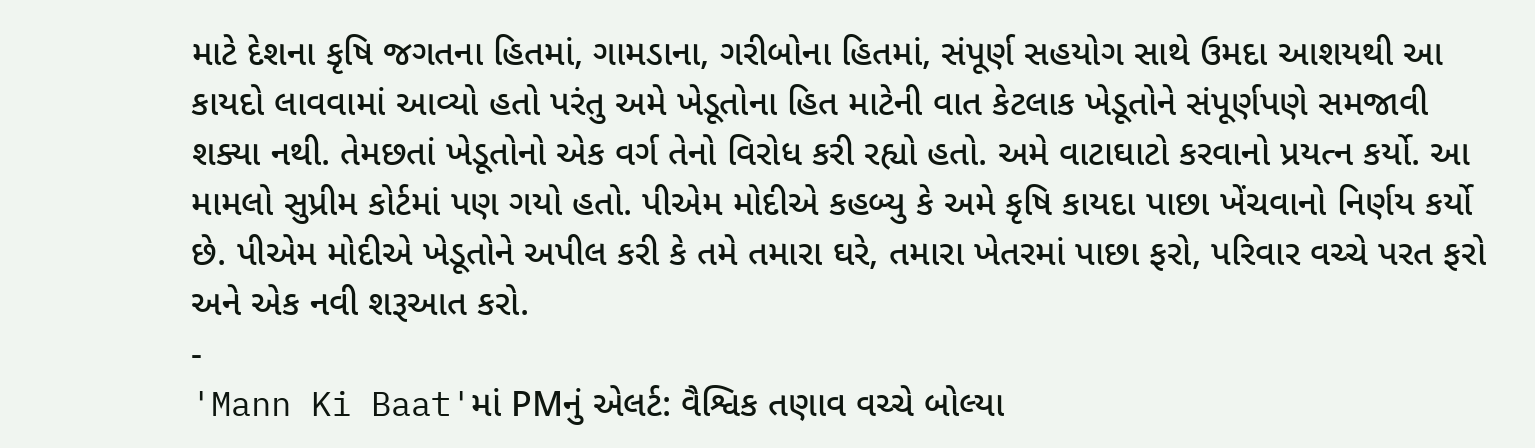માટે દેશના કૃષિ જગતના હિતમાં, ગામડાના, ગરીબોના હિતમાં, સંપૂર્ણ સહયોગ સાથે ઉમદા આશયથી આ કાયદો લાવવામાં આવ્યો હતો પરંતુ અમે ખેડૂતોના હિત માટેની વાત કેટલાક ખેડૂતોને સંપૂર્ણપણે સમજાવી શક્યા નથી. તેમછતાં ખેડૂતોનો એક વર્ગ તેનો વિરોધ કરી રહ્યો હતો. અમે વાટાઘાટો કરવાનો પ્રયત્ન કર્યો. આ મામલો સુપ્રીમ કોર્ટમાં પણ ગયો હતો. પીએમ મોદીએ કહબ્યુ કે અમે કૃષિ કાયદા પાછા ખેંચવાનો નિર્ણય કર્યો છે. પીએમ મોદીએ ખેડૂતોને અપીલ કરી કે તમે તમારા ઘરે, તમારા ખેતરમાં પાછા ફરો, પરિવાર વચ્ચે પરત ફરો અને એક નવી શરૂઆત કરો.
-
'Mann Ki Baat'માં PMનું એલર્ટ: વૈશ્વિક તણાવ વચ્ચે બોલ્યા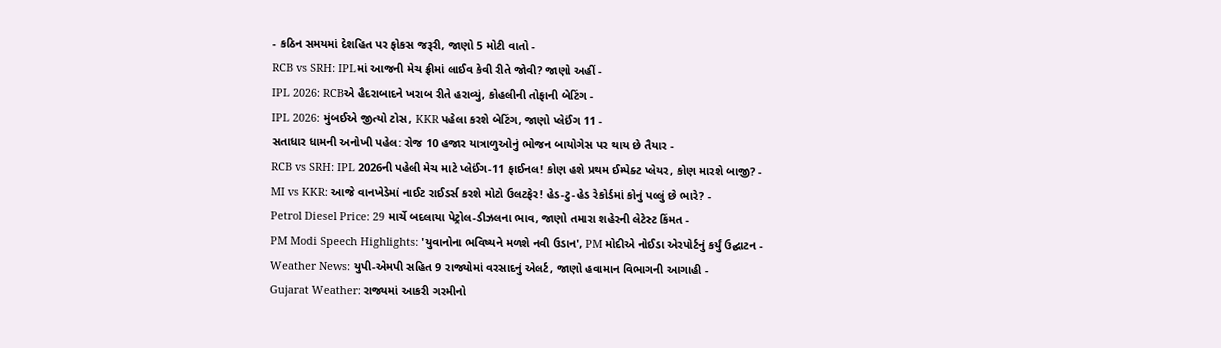- કઠિન સમયમાં દેશહિત પર ફોકસ જરૂરી, જાણો 5 મોટી વાતો -
RCB vs SRH: IPLમાં આજની મેચ ફ્રીમાં લાઈવ કેવી રીતે જોવી? જાણો અહીં -
IPL 2026: RCBએ હૈદરાબાદને ખરાબ રીતે હરાવ્યું, કોહલીની તોફાની બેટિંગ -
IPL 2026: મુંબઈએ જીત્યો ટોસ, KKR પહેલા કરશે બેટિંગ, જાણો પ્લેઈંગ 11 -
સતાધાર ધામની અનોખી પહેલ: રોજ 10 હજાર યાત્રાળુઓનું ભોજન બાયોગેસ પર થાય છે તૈયાર -
RCB vs SRH: IPL 2026ની પહેલી મેચ માટે પ્લેઈંગ-11 ફાઈનલ! કોણ હશે પ્રથમ ઈમ્પેક્ટ પ્લેયર, કોણ મારશે બાજી? -
MI vs KKR: આજે વાનખેડેમાં નાઈટ રાઈડર્સ કરશે મોટો ઉલટફેર! હેડ-ટુ-હેડ રેકોર્ડમાં કોનું પલ્લું છે ભારે? -
Petrol Diesel Price: 29 માર્ચે બદલાયા પેટ્રોલ-ડીઝલના ભાવ, જાણો તમારા શહેરની લેટેસ્ટ કિંમત -
PM Modi Speech Highlights: 'યુવાનોના ભવિષ્યને મળશે નવી ઉડાન', PM મોદીએ નોઈડા એરપોર્ટનું કર્યું ઉદ્ઘાટન -
Weather News: યુપી-એમપી સહિત 9 રાજ્યોમાં વરસાદનું એલર્ટ, જાણો હવામાન વિભાગની આગાહી -
Gujarat Weather: રાજ્યમાં આકરી ગરમીનો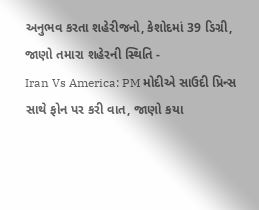અનુભવ કરતા શહેરીજનો, કેશોદમાં 39 ડિગ્રી, જાણો તમારા શહેરની સ્થિતિ -
Iran Vs America: PM મોદીએ સાઉદી પ્રિન્સ સાથે ફોન પર કરી વાત, જાણો કયા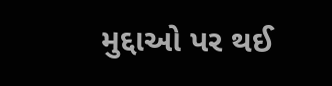મુદ્દાઓ પર થઈ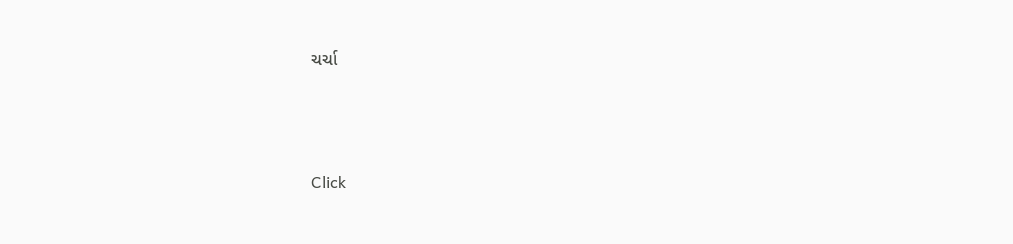ચર્ચા






Click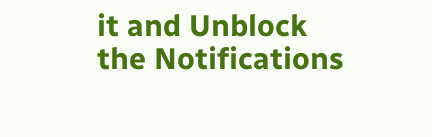it and Unblock the Notifications